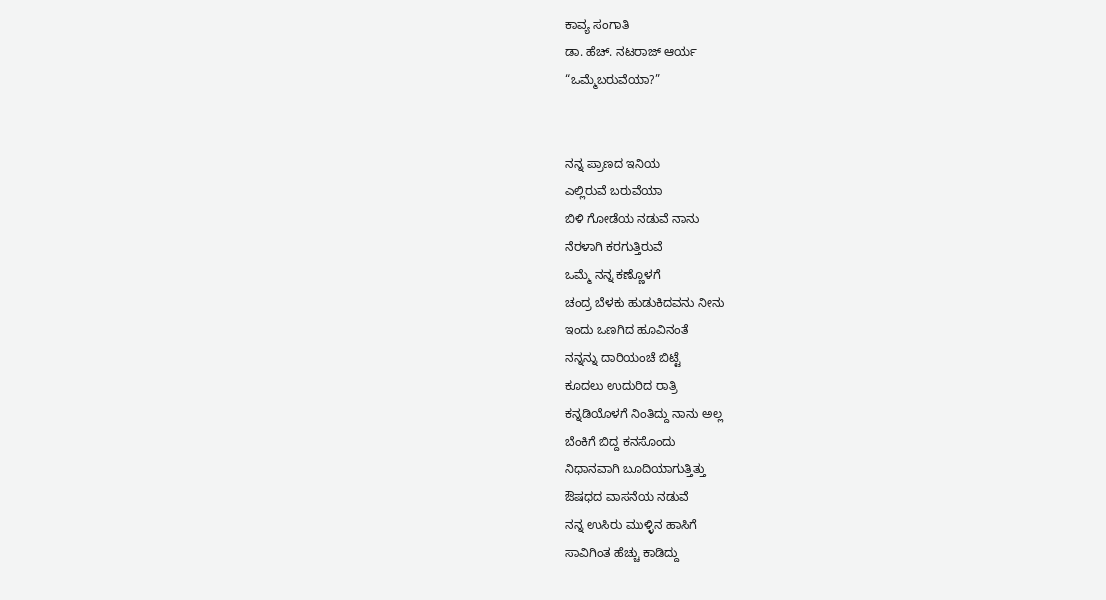ಕಾವ್ಯ ಸಂಗಾತಿ
ಡಾ. ಹೆಚ್. ನಟರಾಜ್ ಆರ್ಯ
“ಒಮ್ಮೆಬರುವೆಯಾ?”


ನನ್ನ ಪ್ರಾಣದ ಇನಿಯ
ಎಲ್ಲಿರುವೆ ಬರುವೆಯಾ
ಬಿಳಿ ಗೋಡೆಯ ನಡುವೆ ನಾನು
ನೆರಳಾಗಿ ಕರಗುತ್ತಿರುವೆ
ಒಮ್ಮೆ ನನ್ನ ಕಣ್ಣೊಳಗೆ
ಚಂದ್ರ ಬೆಳಕು ಹುಡುಕಿದವನು ನೀನು
ಇಂದು ಒಣಗಿದ ಹೂವಿನಂತೆ
ನನ್ನನ್ನು ದಾರಿಯಂಚೆ ಬಿಟ್ಟೆ
ಕೂದಲು ಉದುರಿದ ರಾತ್ರಿ
ಕನ್ನಡಿಯೊಳಗೆ ನಿಂತಿದ್ದು ನಾನು ಅಲ್ಲ
ಬೆಂಕಿಗೆ ಬಿದ್ದ ಕನಸೊಂದು
ನಿಧಾನವಾಗಿ ಬೂದಿಯಾಗುತ್ತಿತ್ತು
ಔಷಧದ ವಾಸನೆಯ ನಡುವೆ
ನನ್ನ ಉಸಿರು ಮುಳ್ಳಿನ ಹಾಸಿಗೆ
ಸಾವಿಗಿಂತ ಹೆಚ್ಚು ಕಾಡಿದ್ದು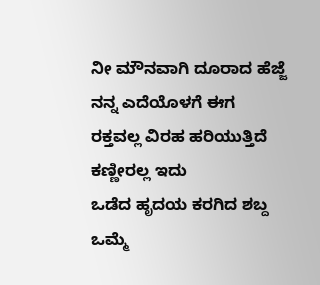ನೀ ಮೌನವಾಗಿ ದೂರಾದ ಹೆಜ್ಜೆ
ನನ್ನ ಎದೆಯೊಳಗೆ ಈಗ
ರಕ್ತವಲ್ಲ ವಿರಹ ಹರಿಯುತ್ತಿದೆ
ಕಣ್ಣೀರಲ್ಲ ಇದು
ಒಡೆದ ಹೃದಯ ಕರಗಿದ ಶಬ್ದ
ಒಮ್ಮೆ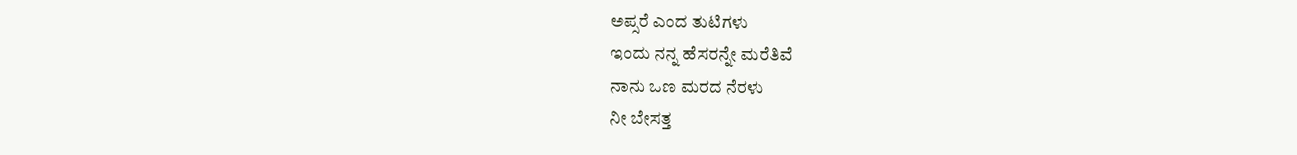ಅಪ್ಸರೆ ಎಂದ ತುಟಿಗಳು
ಇಂದು ನನ್ನ ಹೆಸರನ್ನೇ ಮರೆತಿವೆ
ನಾನು ಒಣ ಮರದ ನೆರಳು
ನೀ ಬೇಸತ್ತ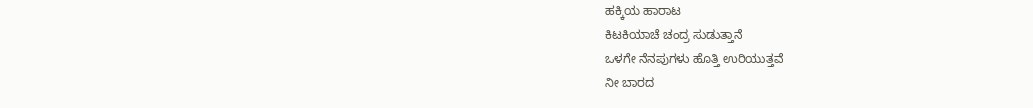ಹಕ್ಕಿಯ ಹಾರಾಟ
ಕಿಟಕಿಯಾಚೆ ಚಂದ್ರ ಸುಡುತ್ತಾನೆ
ಒಳಗೇ ನೆನಪುಗಳು ಹೊತ್ತಿ ಉರಿಯುತ್ತವೆ
ನೀ ಬಾರದ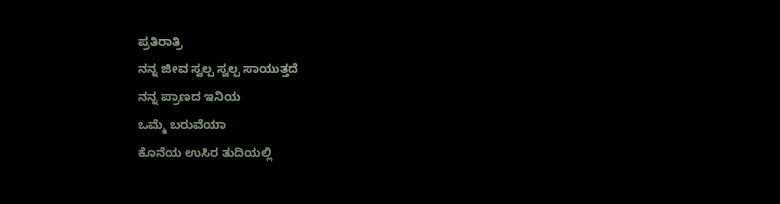ಪ್ರತಿರಾತ್ರಿ
ನನ್ನ ಜೀವ ಸ್ವಲ್ಪ ಸ್ವಲ್ಪ ಸಾಯುತ್ತದೆ
ನನ್ನ ಪ್ರಾಣದ ಇನಿಯ
ಒಮ್ಮೆ ಬರುವೆಯಾ
ಕೊನೆಯ ಉಸಿರ ತುದಿಯಲ್ಲಿ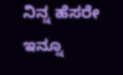ನಿನ್ನ ಹೆಸರೇ ಇನ್ನೂ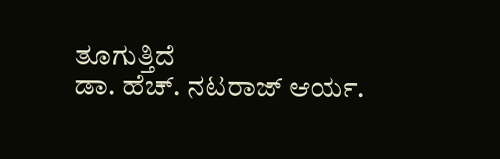ತೂಗುತ್ತಿದೆ
ಡಾ. ಹೆಚ್. ನಟರಾಜ್ ಆರ್ಯ.